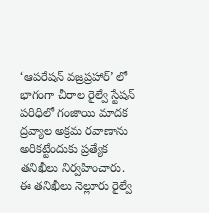‘ఆపరేషన్ వజ్రప్రహార్’ లో భాగంగా చీరాల రైల్వే స్టేషన్ పరిధిలో గంజాయి మాదక ద్రవ్యాల అక్రమ రవాణాను అరికట్టేందుకు ప్రత్యేక తనిఖీలు నిర్వహించారు.
ఈ తనిఖీలు నెల్లూరు రైల్వే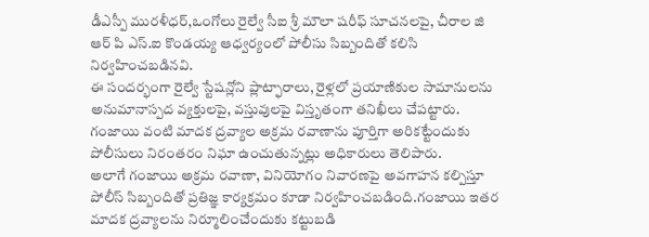డీఎస్పీ మురళీధర్,ఒంగోలు రైల్వే సీఐ శ్రీ మౌలా షరీఫ్ సూచనలపై, చీరాల జి ఆర్ పి ఎస్.ఐ కొండయ్య ఆధ్వర్యంలో పోలీసు సిబ్బందితో కలిసి నిర్వహించబడినవి.
ఈ సందర్భంగా రైల్వే స్టేషన్లోని ప్లాట్ఫారాలు, రైళ్లలో ప్రయాణికుల సామానులను అనుమానాస్పద వ్యక్తులపై, వస్తువులపై విస్తృతంగా తనిఖీలు చేపట్టారు. గంజాయి వంటి మాదక ద్రవ్యాల అక్రమ రవాణాను పూర్తిగా అరికట్టేందుకు పోలీసులు నిరంతరం నిఘా ఉంచుతున్నట్లు అధికారులు తెలిపారు.
అలాగే గంజాయి అక్రమ రవాణా, వినియోగం నివారణపై అవగాహన కల్పిస్తూ పోలీస్ సిబ్బందితో ప్రతిజ్ఞ కార్యక్రమం కూడా నిర్వహించబడింది.గంజాయి ఇతర మాదక ద్రవ్యాలను నిర్మూలించేందుకు కట్టుబడి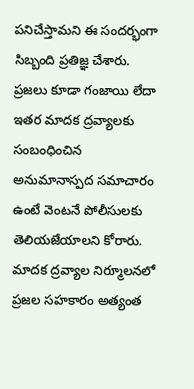పనిచేస్తామని ఈ సందర్భంగా సిబ్బంది ప్రతిజ్ఞ చేశారు.
ప్రజలు కూడా గంజాయి లేదా ఇతర మాదక ద్రవ్యాలకు సంబంధించిన అనుమానాస్పద సమాచారం ఉంటే వెంటనే పోలీసులకు తెలియజేయాలని కోరారు. మాదక ద్రవ్యాల నిర్మూలనలో ప్రజల సహకారం అత్యంత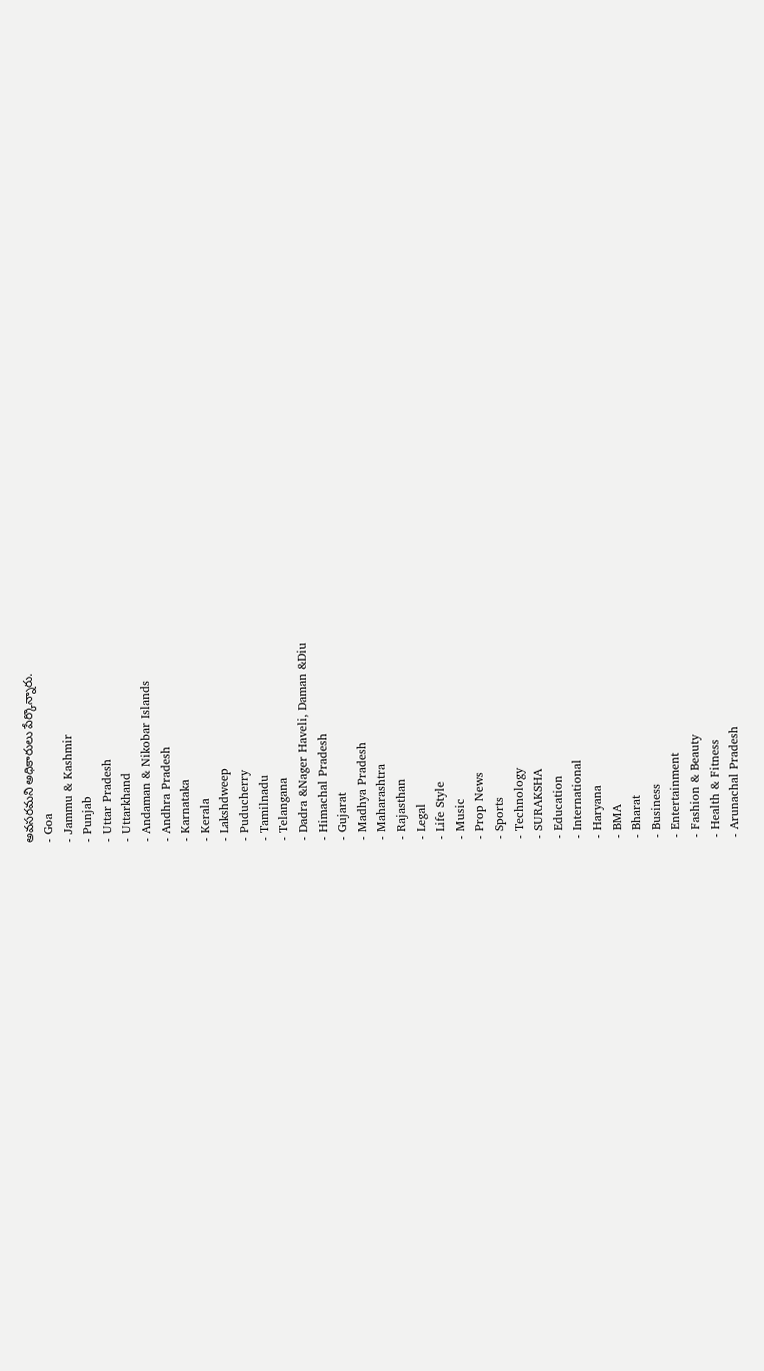అవసరమని అధికారులు పేర్కొన్నారు.
- Goa
- Jammu & Kashmir
- Punjab
- Uttar Pradesh
- Uttarkhand
- Andaman & Nikobar Islands
- Andhra Pradesh
- Karnataka
- Kerala
- Lakshdweep
- Puducherry
- Tamilnadu
- Telangana
- Dadra &Nager Haveli, Daman &Diu
- Himachal Pradesh
- Gujarat
- Madhya Pradesh
- Maharashtra
- Rajasthan
- Legal
- Life Style
- Music
- Prop News
- Sports
- Technology
- SURAKSHA
- Education
- International
- Haryana
- BMA
- Bharat
- Business
- Entertainment
- Fashion & Beauty
- Health & Fitness
- Arunachal Pradesh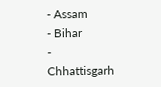- Assam
- Bihar
- Chhattisgarh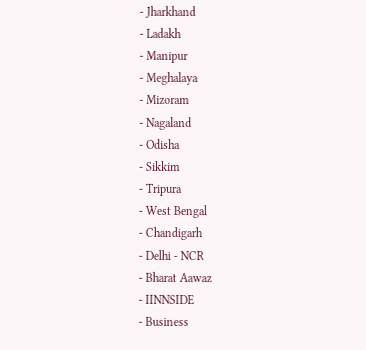- Jharkhand
- Ladakh
- Manipur
- Meghalaya
- Mizoram
- Nagaland
- Odisha
- Sikkim
- Tripura
- West Bengal
- Chandigarh
- Delhi - NCR
- Bharat Aawaz
- IINNSIDE
- Business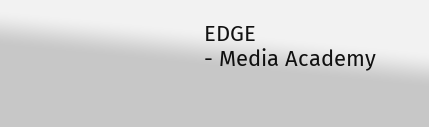EDGE
- Media Academy